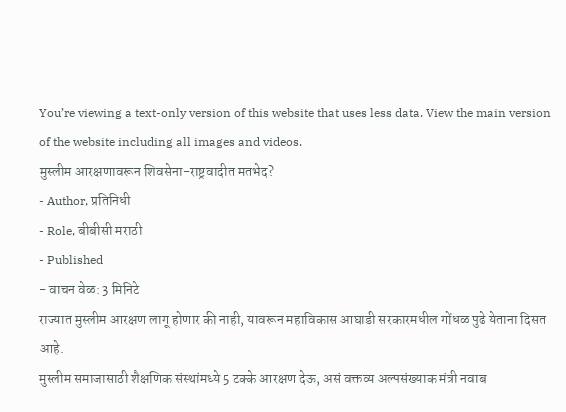You’re viewing a text-only version of this website that uses less data. View the main version of the website including all images and videos.
मुस्लीम आरक्षणावरून शिवसेना-राष्ट्रवादीत मतभेद?
- Author, प्रतिनिधी
- Role, बीबीसी मराठी
- Published
- वाचन वेळ: 3 मिनिटे
राज्यात मुस्लीम आरक्षण लागू होणार की नाही, यावरून महाविकास आघाडी सरकारमधील गोंधळ पुढे येताना दिसत आहे.
मुस्लीम समाजासाठी शैक्षणिक संस्थांमध्ये 5 टक्के आरक्षण देऊ, असं वक्तव्य अल्पसंख्याक मंत्री नवाब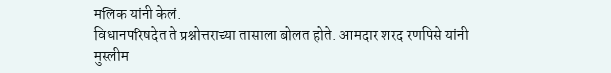मलिक यांनी केलं.
विधानपरिषदेत ते प्रश्नोत्तराच्या तासाला बोलत होते. आमदार शरद रणपिसे यांनी मुस्लीम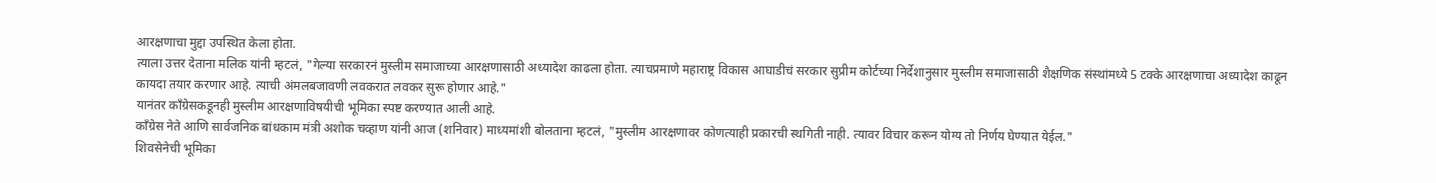आरक्षणाचा मुद्दा उपस्थित केला होता.
त्याला उत्तर देताना मलिक यांनी म्हटलं, "गेल्या सरकारनं मुस्लीम समाजाच्या आरक्षणासाठी अध्यादेश काढला होता. त्याचप्रमाणे महाराष्ट्र विकास आघाडीचं सरकार सुप्रीम कोर्टच्या निर्देशानुसार मुस्लीम समाजासाठी शैक्षणिक संस्थांमध्ये 5 टक्के आरक्षणाचा अध्यादेश काढून कायदा तयार करणार आहे. त्याची अंमलबजावणी लवकरात लवकर सुरू होणार आहे."
यानंतर काँग्रेसकडूनही मुस्लीम आरक्षणाविषयीची भूमिका स्पष्ट करण्यात आली आहे.
काँग्रेस नेते आणि सार्वजनिक बांधकाम मंत्री अशोक चव्हाण यांनी आज (शनिवार) माध्यमांशी बोलताना म्हटलं, "मुस्लीम आरक्षणावर कोणत्याही प्रकारची स्थगिती नाही. त्यावर विचार करून योग्य तो निर्णय घेण्यात येईल."
शिवसेनेची भूमिका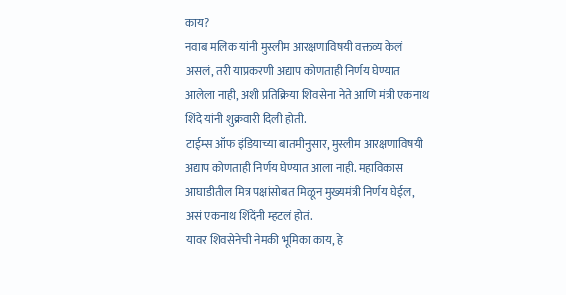काय?
नवाब मलिक यांनी मुस्लीम आरक्षणाविषयी वक्तव्य केलं असलं, तरी याप्रकरणी अद्याप कोणताही निर्णय घेण्यात आलेला नाही, अशी प्रतिक्रिया शिवसेना नेते आणि मंत्री एकनाथ शिंदे यांनी शुक्रवारी दिली होती.
टाईम्स ऑफ इंडियाच्या बातमीनुसार, मुस्लीम आरक्षणाविषयी अद्याप कोणताही निर्णय घेण्यात आला नाही. महाविकास आघाडीतील मित्र पक्षांसोबत मिळून मुख्यमंत्री निर्णय घेईल, असं एकनाथ शिंदेंनी म्हटलं होतं.
यावर शिवसेनेची नेमकी भूमिका काय, हे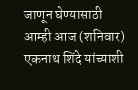जाणून घेण्यासाठी आम्ही आज (शनिवार) एकनाथ शिंदे यांच्याशी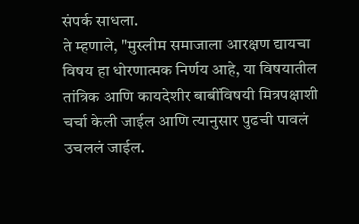संपर्क साधला.
ते म्हणाले, "मुस्लीम समाजाला आरक्षण द्यायचा विषय हा धोरणात्मक निर्णय आहे, या विषयातील तांत्रिक आणि कायदेशीर बाबींविषयी मित्रपक्षाशी चर्चा केली जाईल आणि त्यानुसार पुढची पावलं उचललं जाईल.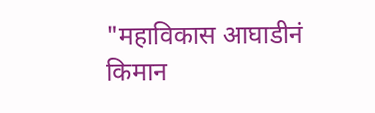"महाविकास आघाडीनं किमान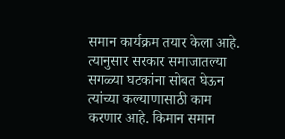समान कार्यक्रम तयार केला आहे. त्यानुसार सरकार समाजातल्या सगळ्या घटकांना सोबत घेऊन त्यांच्या कल्याणासाठी काम करणार आहे. किमान समान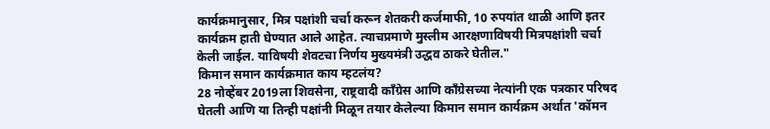कार्यक्रमानुसार, मित्र पक्षांशी चर्चा करून शेतकरी कर्जमाफी, 10 रुपयांत थाळी आणि इतर कार्यक्रम हाती घेण्यात आले आहेत. त्याचप्रमाणे मुस्लीम आरक्षणाविषयी मित्रपक्षांशी चर्चा केली जाईल. याविषयी शेवटचा निर्णय मुख्यमंत्री उद्धव ठाकरे घेतील."
किमान समान कार्यक्रमात काय म्हटलंय?
28 नोव्हेंबर 2019ला शिवसेना, राष्ट्रवादी काँग्रेस आणि काँग्रेसच्या नेत्यांनी एक पत्रकार परिषद घेतली आणि या तिन्ही पक्षांनी मिळून तयार केलेल्या किमान समान कार्यक्रम अर्थात 'कॉमन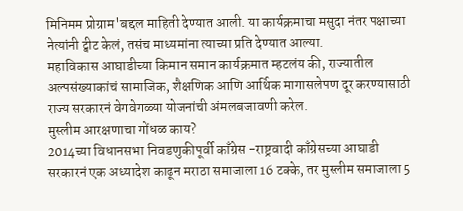मिनिमम प्रोग्राम'बद्दल माहिती देण्यात आली. या कार्यक्रमाचा मसुदा नंतर पक्षाच्या नेत्यांनी ट्वीट केलं, तसंच माध्यमांना त्याच्या प्रति देण्यात आल्या.
महाविकास आघाडीच्या किमान समान कार्यक्रमात म्हटलंय की, राज्यातील अल्पसंख्याकांचं सामाजिक, शैक्षणिक आणि आर्थिक मागासलेपण दूर करण्यासाठी राज्य सरकारनं वेगवेगळ्या योजनांची अंमलबजावणी करेल.
मुस्लीम आरक्षणाचा गोंधळ काय?
2014च्या विधानसभा निवडणुकीपूर्वी काँग्रेस -राष्ट्रवादी काँग्रेसच्या आघाडी सरकारनं एक अध्यादेश काढून मराठा समाजाला 16 टक्के, तर मुस्लीम समाजाला 5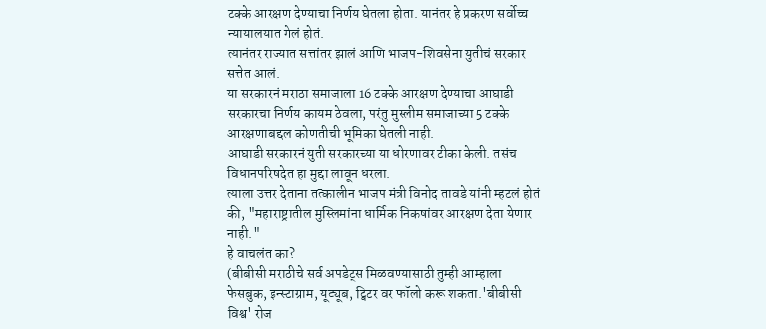टक्के आरक्षण देण्याचा निर्णय घेतला होता. यानंतर हे प्रकरण सर्वोच्च न्यायालयात गेलं होतं.
त्यानंतर राज्यात सत्तांतर झालं आणि भाजप-शिवसेना युतीचं सरकार सत्तेत आलं.
या सरकारनं मराठा समाजाला 16 टक्के आरक्षण देण्याचा आघाडी सरकारचा निर्णय कायम ठेवला, परंतु मुस्लीम समाजाच्या 5 टक्के आरक्षणाबद्दल कोणतीची भूमिका घेतली नाही.
आघाडी सरकारनं युती सरकारच्या या धोरणावर टीका केली. तसंच विधानपरिषदेत हा मुद्दा लावून धरला.
त्याला उत्तर देताना तत्कालीन भाजप मंत्री विनोद तावडे यांनी म्हटलं होतं की, "महाराष्ट्रातील मुस्लिमांना धार्मिक निकषांवर आरक्षण देता येणार नाही."
हे वाचलंत का?
(बीबीसी मराठीचे सर्व अपडेट्स मिळवण्यासाठी तुम्ही आम्हाला फेसबुक, इन्स्टाग्राम, यूट्यूब, ट्विटर वर फॉलो करू शकता.'बीबीसी विश्व' रोज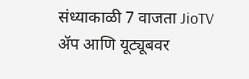संध्याकाळी 7 वाजता JioTV ॲप आणि यूट्यूबवर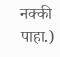नक्की पाहा.)